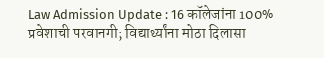Law Admission Update : 16 कॉलेजांना 100% प्रवेशाची परवानगी; विद्यार्थ्यांना मोठा दिलासा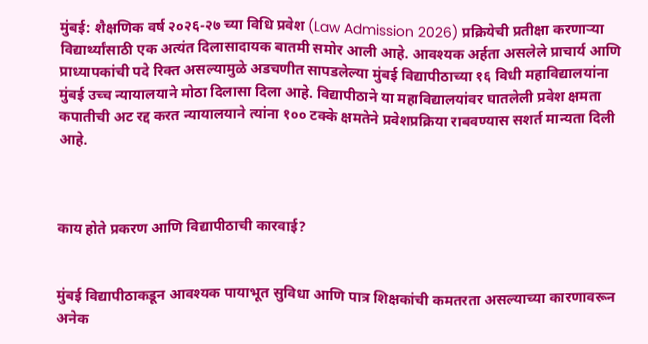मुंबई: शैक्षणिक वर्ष २०२६-२७ च्या विधि प्रवेश (Law Admission 2026) प्रक्रियेची प्रतीक्षा करणाऱ्या विद्यार्थ्यांसाठी एक अत्यंत दिलासादायक बातमी समोर आली आहे. आवश्यक अर्हता असलेले प्राचार्य आणि प्राध्यापकांची पदे रिक्त असल्यामुळे अडचणीत सापडलेल्या मुंबई विद्यापीठाच्या १६ विधी महाविद्यालयांना मुंबई उच्च न्यायालयाने मोठा दिलासा दिला आहे. विद्यापीठाने या महाविद्यालयांवर घातलेली प्रवेश क्षमता कपातीची अट रद्द करत न्यायालयाने त्यांना १०० टक्के क्षमतेने प्रवेशप्रक्रिया राबवण्यास सशर्त मान्यता दिली आहे.



काय होते प्रकरण आणि विद्यापीठाची कारवाई?


मुंबई विद्यापीठाकडून आवश्यक पायाभूत सुविधा आणि पात्र शिक्षकांची कमतरता असल्याच्या कारणावरून अनेक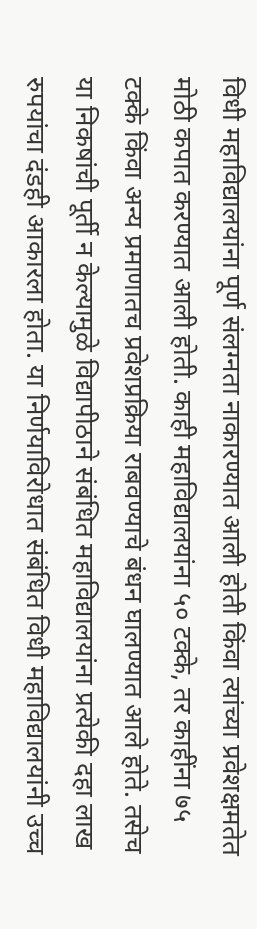विधी महाविद्यालयांना पूर्ण संलग्नता नाकारण्यात आली होती किंवा त्यांच्या प्रवेशक्षमतेत मोठी कपात करण्यात आली होती. काही महाविद्यालयांना ५० टक्के, तर काहींना ७५ टक्के किंवा अन्य प्रमाणातच प्रवेशप्रक्रिया राबवण्याचे बंधन घालण्यात आले होते. तसेच या निकषांची पूर्ती न केल्यामुळे विद्यापीठाने संबंधित महाविद्यालयांना प्रत्येकी दहा लाख रुपयांचा दंडही आकारला होता. या निर्णयाविरोधात संबंधित विधी महाविद्यालयांनी उच्च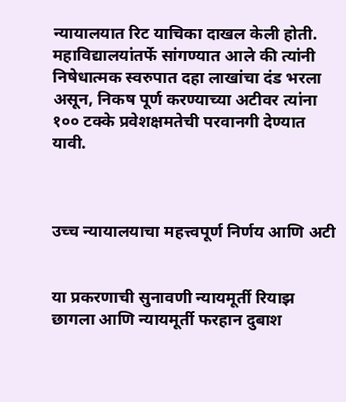न्यायालयात रिट याचिका दाखल केली होती. महाविद्यालयांतर्फे सांगण्यात आले की त्यांनी निषेधात्मक स्वरुपात दहा लाखांचा दंड भरला असून, निकष पूर्ण करण्याच्या अटीवर त्यांना १०० टक्के प्रवेशक्षमतेची परवानगी देण्यात यावी.



उच्च न्यायालयाचा महत्त्वपूर्ण निर्णय आणि अटी


या प्रकरणाची सुनावणी न्यायमूर्ती रियाझ छागला आणि न्यायमूर्ती फरहान दुबाश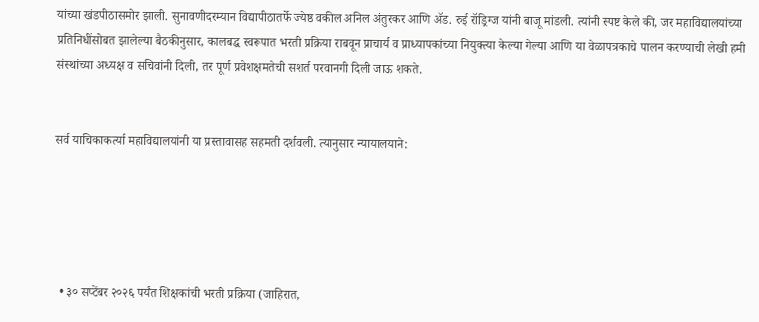यांच्या खंडपीठासमोर झाली. सुनावणीदरम्यान विद्यापीठातर्फे ज्येष्ठ वकील अनिल अंतुरकर आणि ॲड. रुई रॉड्रिग्ज यांनी बाजू मांडली. त्यांनी स्पष्ट केले की, जर महाविद्यालयांच्या प्रतिनिधींसोबत झालेल्या बैठकीनुसार, कालबद्ध स्वरूपात भरती प्रक्रिया राबवून प्राचार्य व प्राध्यापकांच्या नियुक्त्या केल्या गेल्या आणि या वेळापत्रकाचे पालन करण्याची लेखी हमी संस्थांच्या अध्यक्ष व सचिवांनी दिली, तर पूर्ण प्रवेशक्षमतेची सशर्त परवानगी दिली जाऊ शकते.


सर्व याचिकाकर्त्या महाविद्यालयांनी या प्रस्तावासह सहमती दर्शवली. त्यानुसार न्यायालयाने:





  • ३० सप्टेंबर २०२६ पर्यंत शिक्षकांची भरती प्रक्रिया (जाहिरात,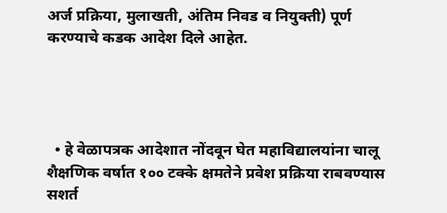अर्ज प्रक्रिया, मुलाखती, अंतिम निवड व नियुक्ती) पूर्ण करण्याचे कडक आदेश दिले आहेत.




  • हे वेळापत्रक आदेशात नोंदवून घेत महाविद्यालयांना चालू शैक्षणिक वर्षात १०० टक्के क्षमतेने प्रवेश प्रक्रिया राबवण्यास सशर्त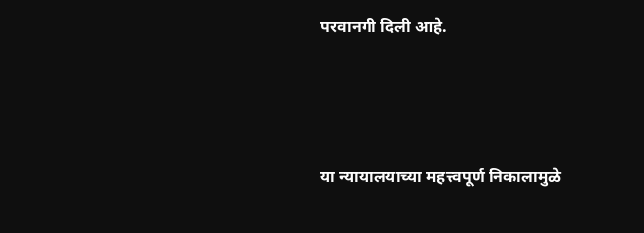परवानगी दिली आहे.




या न्यायालयाच्या महत्त्वपूर्ण निकालामुळे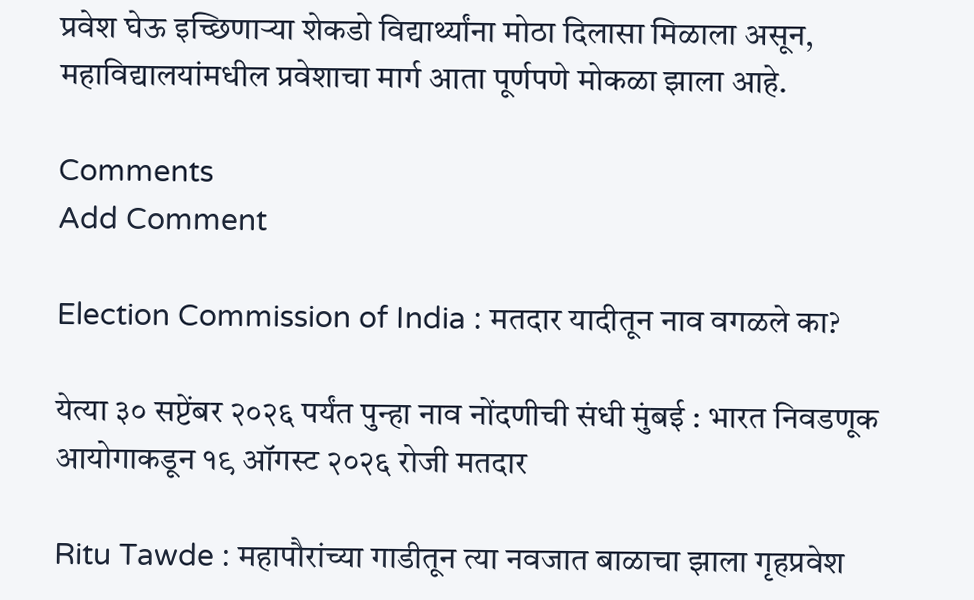प्रवेश घेऊ इच्छिणाऱ्या शेकडो विद्यार्थ्यांना मोठा दिलासा मिळाला असून, महाविद्यालयांमधील प्रवेशाचा मार्ग आता पूर्णपणे मोकळा झाला आहे.

Comments
Add Comment

Election Commission of India : मतदार यादीतून नाव वगळले का?

येत्या ३० सप्टेंबर २०२६ पर्यंत पुन्हा नाव नोंदणीची संधी मुंबई : भारत निवडणूक आयोगाकडून १९ ऑगस्ट २०२६ रोजी मतदार

Ritu Tawde : महापौरांच्या गाडीतून त्या नवजात बाळाचा झाला गृहप्रवेश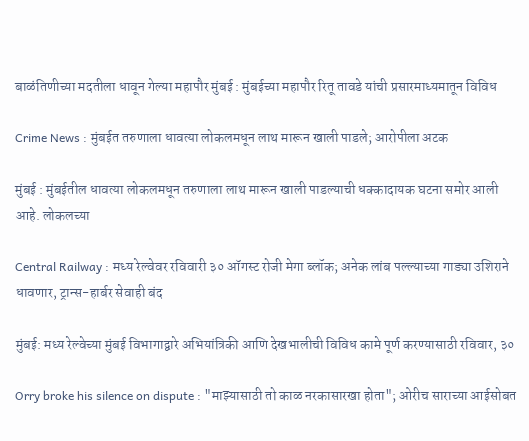बाळंतिणीच्या मदतीला धावून गेल्या महापौर मुंबई : मुंबईच्या महापौर रितू तावडे यांची प्रसारमाध्यमातून विविध

Crime News : मुंबईत तरुणाला धावत्या लोकलमधून लाथ मारून खाली पाडले; आरोपीला अटक

मुंबई : मुंबईतील धावत्या लोकलमधून तरुणाला लाथ मारून खाली पाडल्याची धक्कादायक घटना समोर आली आहे. लोकलच्या

Central Railway : मध्य रेल्वेवर रविवारी ३० ऑगस्ट रोजी मेगा ब्लॉक; अनेक लांब पल्ल्याच्या गाड्या उशिराने धावणार, ट्रान्स-हार्बर सेवाही बंद

मुंबई: मध्य रेल्वेच्या मुंबई विभागाद्वारे अभियांत्रिकी आणि देखभालीची विविध कामे पूर्ण करण्यासाठी रविवार, ३०

Orry broke his silence on dispute : "माझ्यासाठी तो काळ नरकासारखा होता"; ओरीच साराच्या आईसोबत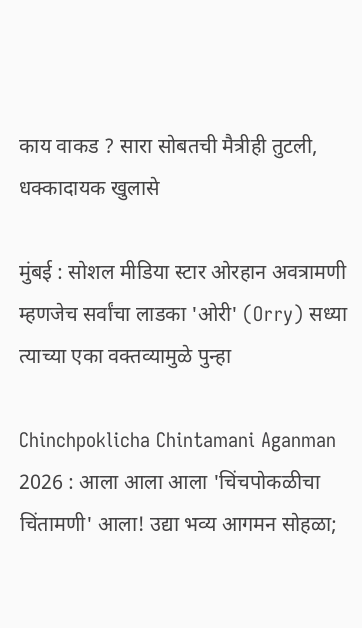काय वाकड ? सारा सोबतची मैत्रीही तुटली, धक्कादायक खुलासे

मुंबई : सोशल मीडिया स्टार ओरहान अवत्रामणी म्हणजेच सर्वांचा लाडका 'ओरी' (Orry) सध्या त्याच्या एका वक्तव्यामुळे पुन्हा

Chinchpoklicha Chintamani Aganman 2026 : आला आला आला 'चिंचपोकळीचा चिंतामणी' आला! उद्या भव्य आगमन सोहळा;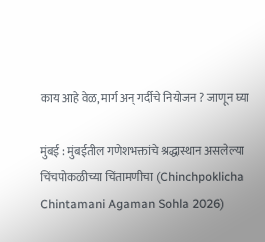काय आहे वेळ, मार्ग अन् गर्दीचे नियोजन ? जाणून घ्या

मुंबई : मुंबईतील गणेशभक्तांचे श्रद्धास्थान असलेल्या चिंचपोकळीच्या चिंतामणीचा (Chinchpoklicha Chintamani Agaman Sohla 2026)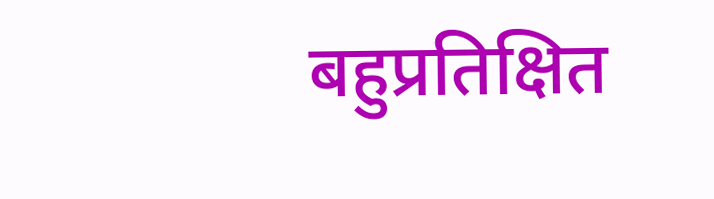बहुप्रतिक्षित